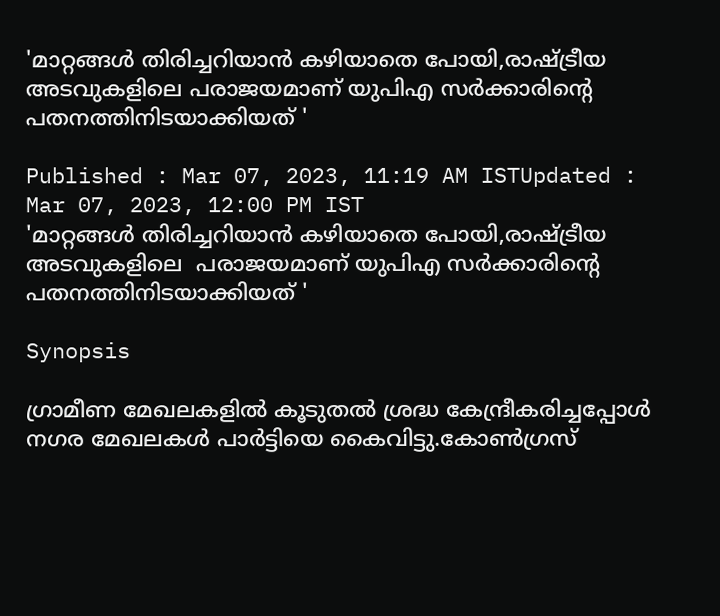'മാറ്റങ്ങൾ തിരിച്ചറിയാൻ കഴിയാതെ പോയി,രാഷ്ട്രീയ അടവുകളിലെ പരാജയമാണ് യുപിഎ സർക്കാരിൻ്റെ പതനത്തിനിടയാക്കിയത് '

Published : Mar 07, 2023, 11:19 AM ISTUpdated : Mar 07, 2023, 12:00 PM IST
'മാറ്റങ്ങൾ തിരിച്ചറിയാൻ കഴിയാതെ പോയി,രാഷ്ട്രീയ അടവുകളിലെ  പരാജയമാണ് യുപിഎ സർക്കാരിൻ്റെ പതനത്തിനിടയാക്കിയത് '

Synopsis

ഗ്രാമീണ മേഖലകളിൽ കൂടുതൽ ശ്രദ്ധ കേന്ദ്രീകരിച്ചപ്പോൾ നഗര മേഖലകൾ പാർട്ടിയെ കൈവിട്ടു.കോൺഗ്രസ്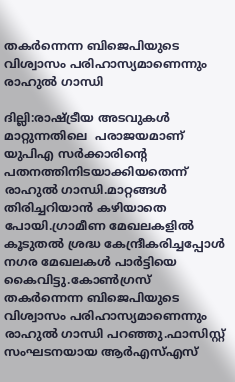തകർന്നെന്ന ബിജെപിയുടെ വിശ്വാസം പരിഹാസ്യമാണെന്നും രാഹുൽ ഗാന്ധി

ദില്ലി:രാഷ്ട്രീയ അടവുകൾ മാറ്റുന്നതിലെ  പരാജയമാണ് യുപിഎ സർക്കാരിൻ്റെ പതനത്തിനിടയാക്കിയതെന്ന് രാഹുൽ ഗാന്ധി.മാറ്റങ്ങൾ തിരിച്ചറിയാൻ കഴിയാതെ പോയി.ഗ്രാമീണ മേഖലകളിൽ കൂടുതൽ ശ്രദ്ധ കേന്ദ്രീകരിച്ചപ്പോൾ നഗര മേഖലകൾ പാർട്ടിയെ കൈവിട്ടു.കോൺഗ്രസ് തകർന്നെന്ന ബിജെപിയുടെ വിശ്വാസം പരിഹാസ്യമാണെന്നും രാഹുൽ ഗാന്ധി പറഞ്ഞു.ഫാസിസ്റ്റ് സംഘടനയായ ആര്‍എസ്എസ്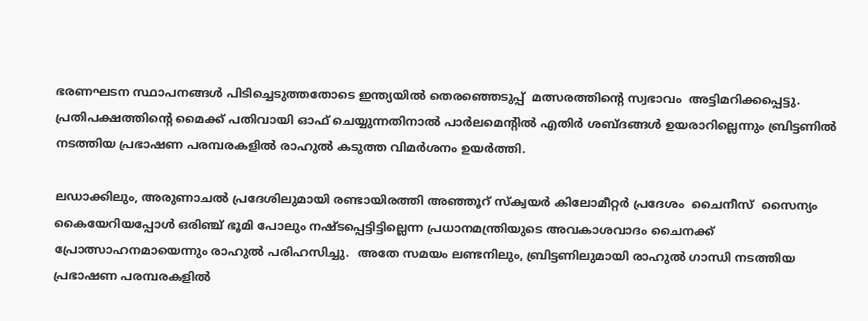ഭരണഘടന സ്ഥാപനങ്ങള്‍ പിടിച്ചെടുത്തതോടെ ഇന്ത്യയില്‍ തെരഞ്ഞെടുപ്പ്  മത്സരത്തിന്‍റെ സ്വഭാവം  അട്ടിമറിക്കപ്പെട്ടു. പ്രതിപക്ഷത്തിന്‍റെ മൈക്ക് പതിവായി ഓഫ് ചെയ്യുന്നതിനാല്‍ പാര്‍ലമെന്‍റില്‍ എതിര്‍ ശബ്ദങ്ങള്‍ ഉയരാറില്ലെന്നും ബ്രിട്ടണില്‍ നടത്തിയ പ്രഭാഷണ പരമ്പരകളില്‍ രാഹുല്‍ കടുത്ത വിമര്‍ശനം ഉയര്‍ത്തി.

ലഡാക്കിലും, അരുണാചല്‍ പ്രദേശിലുമായി രണ്ടായിരത്തി അഞ്ഞൂറ് സ്ക്വയര്‍ കിലോമീറ്റര്‍ പ്രദേശം  ചൈനീസ്  സൈന്യം  കൈയേറിയപ്പോള്‍ ഒരിഞ്ച് ഭൂമി പോലും നഷ്ടപ്പെട്ടിട്ടില്ലെന്ന പ്രധാനമന്ത്രിയുടെ അവകാശവാദം ചൈനക്ക് പ്രോത്സാഹനമായെന്നും രാഹുല്‍ പരിഹസിച്ചു.  അതേ സമയം ലണ്ടനിലും, ബ്രിട്ടണിലുമായി രാഹുല്‍ ഗാന്ധി നടത്തിയ പ്രഭാഷണ പരമ്പരകളില്‍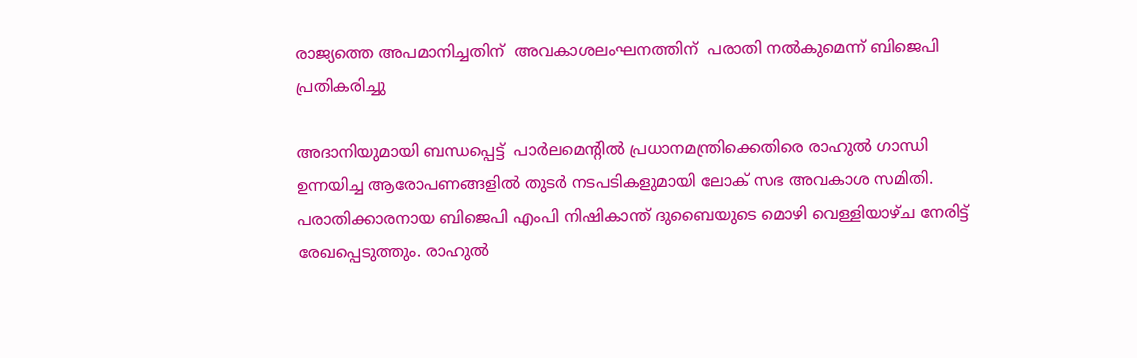രാജ്യത്തെ അപമാനിച്ചതിന്  അവകാശലംഘനത്തിന്  പരാതി നല്‍കുമെന്ന് ബിജെപി പ്രതികരിച്ചു

അദാനിയുമായി ബന്ധപ്പെട്ട്  പാര്‍ലമെന്‍റില്‍ പ്രധാനമന്ത്രിക്കെതിരെ രാഹുല്‍ ഗാന്ധി ഉന്നയിച്ച ആരോപണങ്ങളില്‍ തുടര്‍ നടപടികളുമായി ലോക് സഭ അവകാശ സമിതി. പരാതിക്കാരനായ ബിജെപി എംപി നിഷികാന്ത് ദുബൈയുടെ മൊഴി വെള്ളിയാഴ്ച നേരിട്ട് രേഖപ്പെടുത്തും. രാഹുല്‍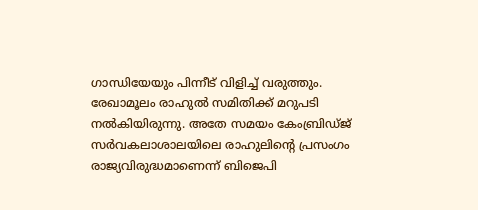ഗാന്ധിയേയും പിന്നീട് വിളിച്ച് വരുത്തും. രേഖാമൂലം രാഹുല്‍ സമിതിക്ക് മറുപടി നല്‍കിയിരുന്നു. അതേ സമയം കേംബ്രിഡ്ജ് സര്‍വകലാശാലയിലെ രാഹുലിന്‍റെ പ്രസംഗം രാജ്യവിരുദ്ധമാണെന്ന് ബിജെപി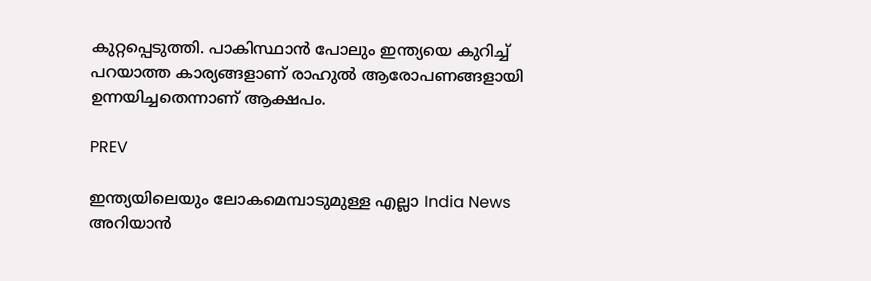കുറ്റപ്പെടുത്തി. പാകിസ്ഥാന്‍ പോലും ഇന്ത്യയെ കുറിച്ച് പറയാത്ത കാര്യങ്ങളാണ് രാഹുല്‍ ആരോപണങ്ങളായി ഉന്നയിച്ചതെന്നാണ് ആക്ഷപം.

PREV

ഇന്ത്യയിലെയും ലോകമെമ്പാടുമുള്ള എല്ലാ India News അറിയാൻ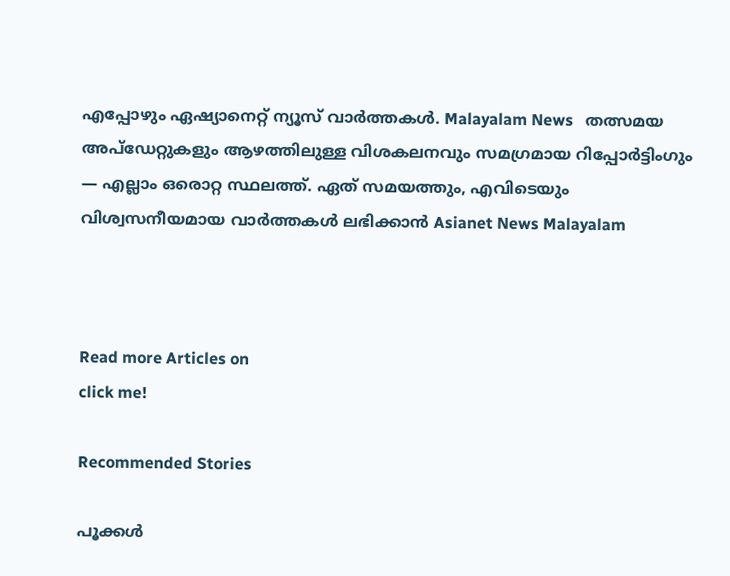എപ്പോഴും ഏഷ്യാനെറ്റ് ന്യൂസ് വാർത്തകൾ. Malayalam News   തത്സമയ അപ്‌ഡേറ്റുകളും ആഴത്തിലുള്ള വിശകലനവും സമഗ്രമായ റിപ്പോർട്ടിംഗും — എല്ലാം ഒരൊറ്റ സ്ഥലത്ത്. ഏത് സമയത്തും, എവിടെയും വിശ്വസനീയമായ വാർത്തകൾ ലഭിക്കാൻ Asianet News Malayalam



Read more Articles on
click me!

Recommended Stories

പൂക്കൾ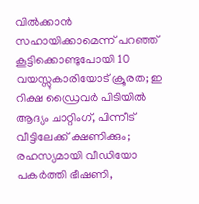വിൽക്കാൻ സഹായിക്കാമെന്ന് പറഞ്ഞ് കൂട്ടിക്കൊണ്ടുപോയി 10 വയസ്സുകാരിയോട് ക്രൂരത; ഇ റിക്ഷ ഡ്രൈവർ പിടിയിൽ
ആദ്യം ചാറ്റിംഗ്, പിന്നീട് വീട്ടിലേക്ക് ക്ഷണിക്കും; രഹസ്യമായി വീഡിയോ പകർത്തി ഭീഷണി,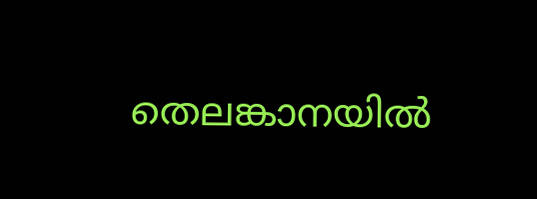തെലങ്കാനയിൽ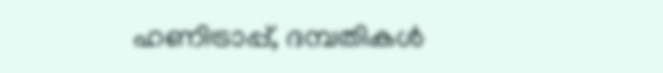ഹണിട്രാപ്പ്, ദമ്പതികൾ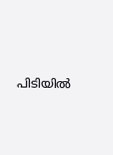പിടിയിൽ